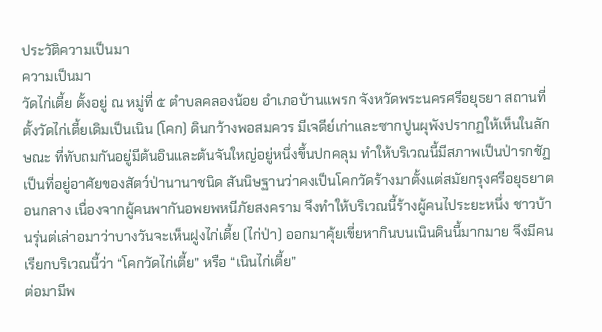ประวัติความเป็นมา
ความเป็นมา
วัดไก่เตี้ย ตั้งอยู่ ณ หมู่ที่ ๕ ตำบลคลองน้อย อำเภอบ้านแพรก จังหวัดพระนครศรีอยุธยา สถานที่ตั้งวัดไก่เตี้ยเดิมเป็นเนิน (โคก) ดินกว้างพอสมควร มีเจดีย์เก่าและซากปูนผุพังปรากฏให้เห็นในลักษณะ ที่ทับถมกันอยู่มีต้นอินและต้นจันใหญ่อยู่หนึ่งขึ้นปกคลุม ทำให้บริเวณนี้มีสภาพเป็นป่ารกชัฏ เป็นที่อยู่อาศัยของสัตว์ป่านานาชนิด สันนิษฐานว่าคงเป็นโคกวัดร้างมาตั้งแต่สมัยกรุงศรีอยุธยาตอนกลาง เนื่องจากผู้คนพากันอพยพหนีภัยสงคราม จึงทำให้บริเวณนี้ร้างผู้คนไประยะหนึ่ง ชาวบ้านรุ่นต่เล่าอมาว่าบางวันจะเห็นฝูงไก่เตี้ย (ไก่ป่า) ออกมาคุ้ยเขี่ยหากินบนเนินดินนี้มากมาย จึงมีคนเรียกบริเวณนี้ว่า “โคกวัดไก่เตี้ย” หรือ “เนินไก่เตี้ย”
ต่อมามีพ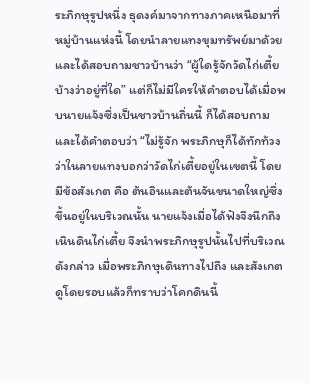ระภิกษุรูปหนึ่ง ธุดงค์มาจากทางภาคเหนือมาที่หมู่บ้านแห่งนี้ โดยนำลายแทงขุมทรัพย์มาด้วย และได้สอบถามชาวบ้านว่า “ผู้ใดรู้จักวัดไก่เตี้ยบ้างว่าอยู่ที่ใด” แต่ก็ไม่มีใครให้คำตอบได้เมื่อพบนายแจ้งซึ่งเป็นชาวบ้านถิ่นนี้ ก็ได้สอบถามและได้คำตอบว่า “ไม่รู้จัก พระภิกษุก็ได้ทักท้วงว่าในลายแทงบอกว่าวัดไก่เตี้ยอยู่ในเขตนี้ โดยมีข้อสังเกต คือ ต้นอินและต้นจันขนาดใหญ่ซึ่งขึ้นอยู่ในบริเวณนั้น นายแจ้งเมื่อได้ฟังจึงนึกถึงเนินดินไก่เตี้ย จึงนำพระภิกษุรูปนั้นไปที่บริเวณดังกล่าว เมื่อพระภิกษุเดินทางไปถึง และสังเกตดูโดยรอบแล้วก็ทราบว่าโคกดินนี้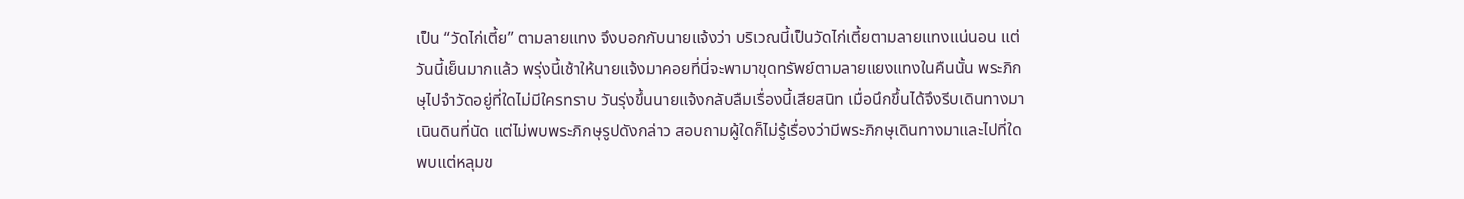เป็น “วัดไก่เตี้ย” ตามลายแทง จึงบอกกับนายแจ้งว่า บริเวณนี้เป็นวัดไก่เตี้ยตามลายแทงแน่นอน แต่วันนี้เย็นมากแล้ว พรุ่งนี้เช้าให้นายแจ้งมาคอยที่นี่จะพามาขุดทรัพย์ตามลายแยงแทงในคืนนั้น พระภิกษุไปจำวัดอยู่ที่ใดไม่มีใครทราบ วันรุ่งขึ้นนายแจ้งกลับลืมเรื่องนี้เสียสนิท เมื่อนึกขึ้นได้จึงรีบเดินทางมาเนินดินที่นัด แต่ไม่พบพระภิกษุรูปดังกล่าว สอบถามผู้ใดก็ไม่รู้เรื่องว่ามีพระภิกษุเดินทางมาและไปที่ใด พบแต่หลุมข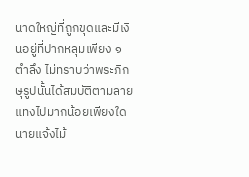นาดใหญ่ที่ถูกขุดและมีเงินอยู่ที่ปากหลุมเพียง ๑ ตำลึง ไม่ทราบว่าพระภิกษุรูปนั้นได้สมบัติตามลายแทงไปมากน้อยเพียงใด นายแจ้งไม้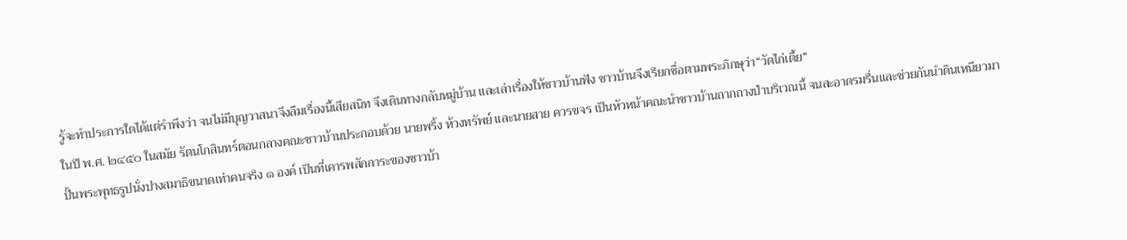รู้จะทำประการใดได้แต่รำพึงว่า จนไม่มีบุญวาสนาจึงลืมเรื่องนี้เสียสนิท จึงเดินทางกลับหมู่บ้าน และเล่าเรื่องให้ชาวบ้านฟัง ชาวบ้านจึงเรียกชื่อตามพระภิกษุว่า“วัดไก่เตี้ย”
ในปี พ.ศ. ๒๔๕๐ ในสมัย รัตนโกสินทร์ตอนกลางคณะชาวบ้านประกอบด้วย นายพริ้ง ห้วงทรัพย์ และนายสาย ควรขจร เป็นหัวหน้าคณะนำชาวบ้านถากถางป่าบริเวณนี้ จนสะอาดรมรื่นและช่วยกันนำดินเหนียวมาปั้นพระพุทธรูปนั่งปางสมาธิขนาดเท่าคนจริง ๑ องค์ เป็นที่เคารพสักการะของชาวบ้า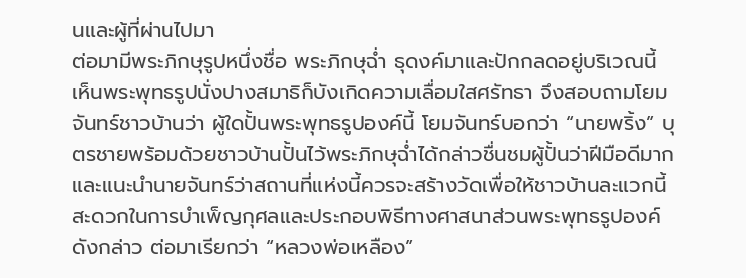นและผู้ที่ผ่านไปมา
ต่อมามีพระภิกษุรูปหนึ่งชื่อ พระภิกษุฉ่ำ ธุดงค์มาและปักกลดอยู่บริเวณนี้ เห็นพระพุทธรูปนั่งปางสมาธิก็บังเกิดความเลื่อมใสศรัทธา จึงสอบถามโยมจันทร์ชาวบ้านว่า ผู้ใดปั้นพระพุทธรูปองค์นี้ โยมจันทร์บอกว่า “นายพริ้ง” บุตรชายพร้อมด้วยชาวบ้านปั้นไว้พระภิกษุฉ่ำได้กล่าวชื่นชมผู้ปั้นว่าฝีมือดีมากและแนะนำนายจันทร์ว่าสถานที่แห่งนี้ควรจะสร้างวัดเพื่อให้ชาวบ้านละแวกนี้สะดวกในการบำเพ็ญกุศลและประกอบพิธีทางศาสนาส่วนพระพุทธรูปองค์ดังกล่าว ต่อมาเรียกว่า “หลวงพ่อเหลือง”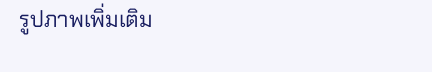รูปภาพเพิ่มเติม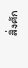สิ่งศัก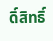ดิ์สิทธิ์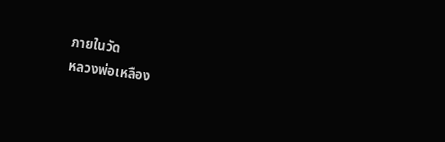ภายในวัด
หลวงพ่อเหลือง